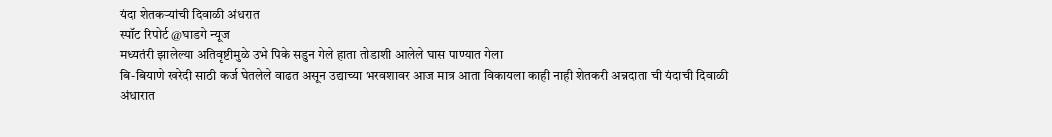यंदा शेतकऱ्यांची दिवाळी अंधरात
स्पॉट रिपोर्ट @घाडगे न्यूज
मध्यतंरी झालेल्या अतिवृष्टीमुळे उभे पिके सडुन गेले हाता तोडाशी आलेले घास पाण्यात गेला
बि-बियाणे खरेदी साठी कर्ज घेतलेले वाढत असून उद्याच्या भरवशावर आज मात्र आता विकायला काही नाही शेतकरी अन्नदाता ची यंदाची दिवाळी अंधारात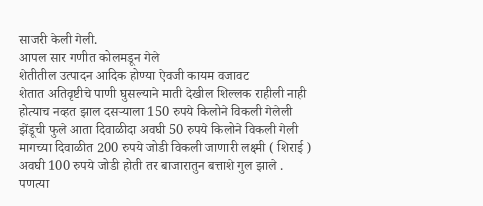साजरी केली गेली.
आपल सार गणीत कोलमडून गेले
शेतीतील उत्पादन आदिक होण्या ऐवजी कायम वजावट
शेतात अतिवृष्टीचे पाणी घुसल्याने माती देखील शिल्लक राहीली नाही होत्याच नव्हत झाल दसऱ्याला 150 रुपये किलोने विकली गेलेली झेंडूची फुले आता दिवाळीदा अवघी 50 रुपये किलोने विकली गेली मागच्या दिवाळीत 200 रुपये जोडी विकली जाणारी लक्ष्मी ( शिराई ) अवघी 100 रुपये जोडी होती तर बाजारातुन बत्ताशे गुल झाले .
पणत्या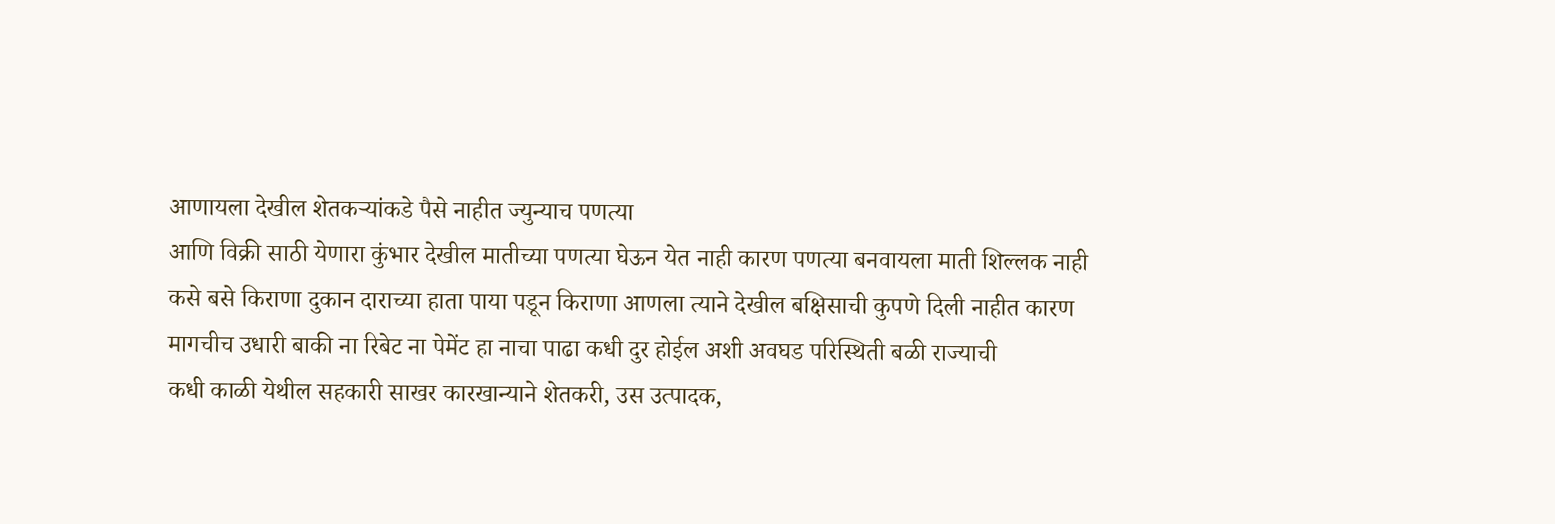आणायला देखील शेतकऱ्यांकडे पैसे नाहीत ज्युन्याच पणत्या
आणि विक्री साठी येणारा कुंभार देखील मातीच्या पणत्या घेऊन येत नाही कारण पणत्या बनवायला माती शिल्लक नाही
कसे बसे किराणा दुकान दाराच्या हाता पाया पडून किराणा आणला त्याने देखील बक्षिसाची कुपणे दिली नाहीत कारण मागचीच उधारी बाकी ना रिबेट ना पेमेंट हा नाचा पाढा कधी दुर होईल अशी अवघड परिस्थिती बळी राज्याची
कधी काळी येथील सहकारी साखर कारखान्याने शेतकरी, उस उत्पादक,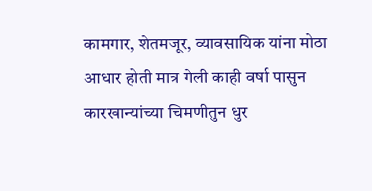कामगार, शेतमजूर, व्यावसायिक यांना मोठा आधार होती मात्र गेली काही वर्षा पासुन कारखान्यांच्या चिमणीतुन धुर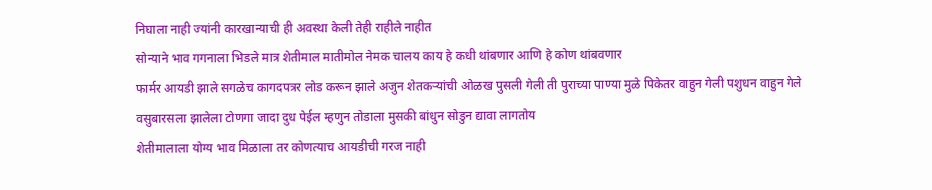निघाला नाही ज्यांनी कारखान्याची ही अवस्था केली तेही राहीले नाहीत
सोन्याने भाव गगनाला भिडले मात्र शेतीमाल मातीमोल नेमक चालय काय हे कधी थांबणार आणि हे कोण थांबवणार
फार्मर आयडी झाले सगळेच कागदपत्रर लोड करून झाले अजुन शेतकऱ्यांची ओळख पुसली गेली ती पुराच्या पाण्या मुळे पिकेतर वाहुन गेली पशुधन वाहुन गेले
वसुबारसला झालेला टोणगा जादा दुध पेईल म्हणुन तोडाला मुसकी बांधुन सोडुन द्यावा लागतोय
शेतीमालाला योग्य भाव मिळाला तर कोणत्याच आयडीची गरज नाही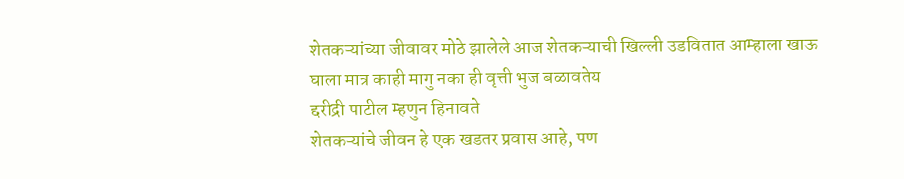शेतकऱ्यांच्या जीवावर मोठे झालेले आज शेतकऱ्याची खिल्ली उडवितात आम्हाला खाऊ घाला मात्र काही मागु नका ही वृत्ती भुज बळावतेय
द्दरीद्री पाटील म्हणुन हिनावते
शेतकऱ्यांचे जीवन हे एक खडतर प्रवास आहे, पण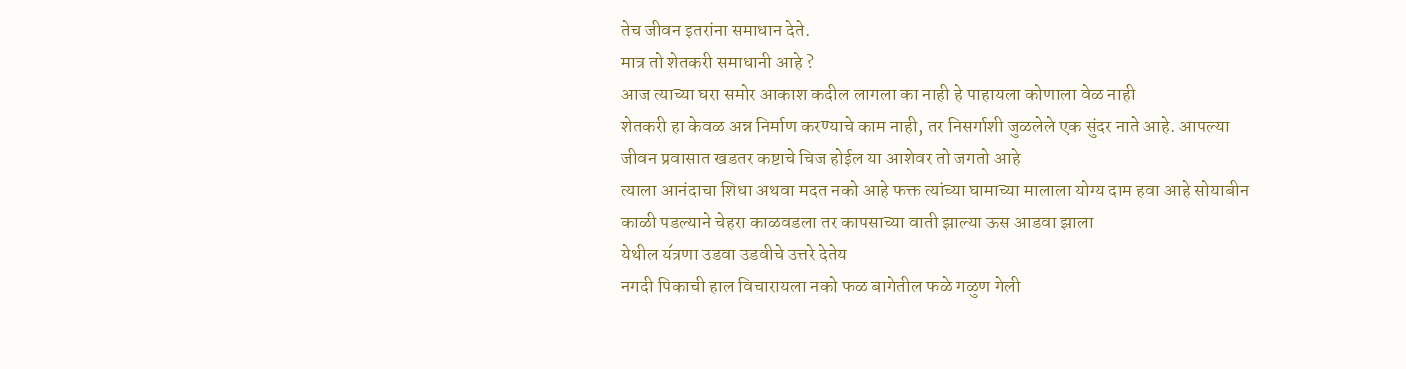तेच जीवन इतरांना समाधान देते.
मात्र तो शेतकरी समाधानी आहे ?
आज त्याच्या घरा समोर आकाश कदील लागला का नाही हे पाहायला कोणाला वेळ नाही
शेतकरी हा केवळ अन्न निर्माण करण्याचे काम नाही, तर निसर्गाशी जुळलेले एक सुंदर नाते आहे. आपल्या जीवन प्रवासात खडतर कष्टाचे चिज होईल या आशेवर तो जगतो आहे
त्याला आनंदाचा शिधा अथवा मदत नको आहे फक्त त्यांच्या घामाच्या मालाला योग्य दाम हवा आहे सोयाबीन काळी पडल्याने चेहरा काळवडला तर कापसाच्या वाती झाल्या ऊस आडवा झाला
येथील य॔त्रणा उडवा उडवीचे उत्तरे देतेय
नगदी पिकाची हाल विचारायला नको फळ बागेतील फळे गळुण गेली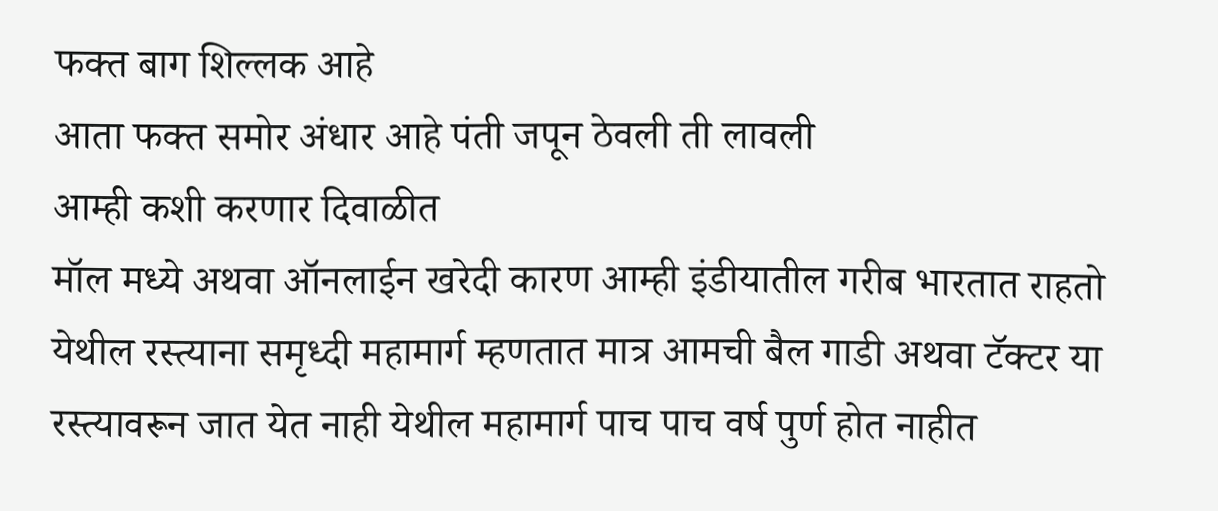फक्त बाग शिल्लक आहे
आता फक्त समोर अंधार आहे पंती जपून ठेवली ती लावली
आम्ही कशी करणार दिवाळीत
मॉल मध्ये अथवा ऑनलाईन खरेदी कारण आम्ही इंडीयातील गरीब भारतात राहतो येथील रस्त्याना समृध्दी महामार्ग म्हणतात मात्र आमची बैल गाडी अथवा टॅक्टर या रस्त्यावरून जात येत नाही येथील महामार्ग पाच पाच वर्ष पुर्ण होत नाहीत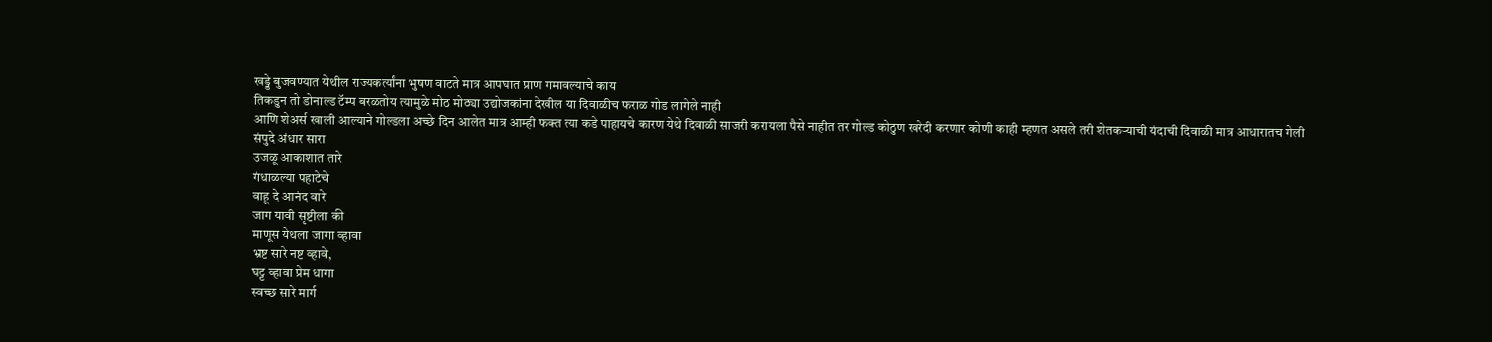खड्डे बुजवण्यात येथील राज्यकर्त्यांना भुषण वाटते मात्र आपघात प्राण गमावल्याचे काय
तिकडुन तो डोनाल्ड टॅम्प बरळतोय त्यामुळे मोठ मोठ्या उद्योजकांना देखील या दिवाळीच फराळ गोड लागेले नाही
आणि शेअर्स खाली आल्याने गोल्डला अच्छे दिन आलेत मात्र आम्ही फक्त त्या कडे पाहायचे कारण येथे दिवाळी साजरी करायला पैसे नाहीत तर गोल्ड कोठुण खरेदी करणार कोणी काही म्हणत असले तरी शेतकऱ्याची यंदाची दिवाळी मात्र आधारातच गेली
संपुदे अंधार सारा
उजळू आकाशात तारे
गंधाळल्या पहाटेचे
वाहू दे आनंद वारे
जाग यावी सृष्टीला की
माणूस येथला जागा व्हावा
भ्रष्ट सारे नष्ट व्हावे,
घट्ट व्हावा प्रेम धागा
स्वच्छ सारे मार्ग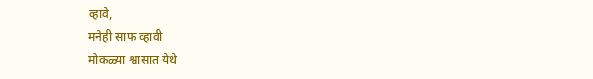व्हावे,
मनेही साफ व्हावी
मोकळ्या श्वासात येथे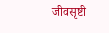जीवसृष्टी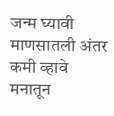जन्म घ्यावी
माणसातली अंतर कमी व्हावे
मनातून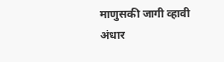माणुसकी जागी व्हावी
अंधार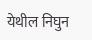येथील निघुन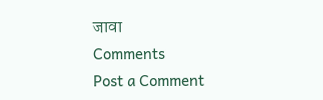जावा
Comments
Post a Comment